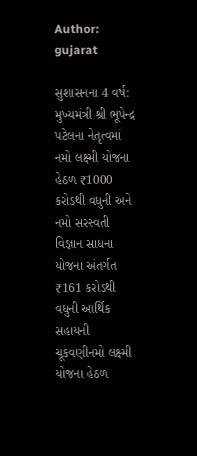Author: gujarat

સુશાસનના 4 વર્ષ: મુખ્યમંત્રી શ્રી ભૂપેન્દ્ર પટેલના નેતૃત્વમાં નમો લક્ષ્મી યોજના હેઠળ ₹1000 કરોડથી વધુની અને નમો સરસ્વતી વિજ્ઞાન સાધના યોજના અંતર્ગત ₹161 કરોડથી વધુની આર્થિક સહાયની ચૂકવણીનમો લક્ષ્મી યોજના હેઠળ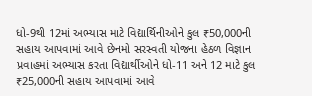ધો-9થી 12માં અભ્યાસ માટે વિદ્યાર્થિનીઓને કુલ ₹50,000ની સહાય આપવામાં આવે છેનમો સરસ્વતી યોજના હેઠળ વિજ્ઞાન પ્રવાહમાં અભ્યાસ કરતા વિદ્યાર્થીઓને ધો-11 અને 12 માટે કુલ ₹25,000ની સહાય આપવામાં આવે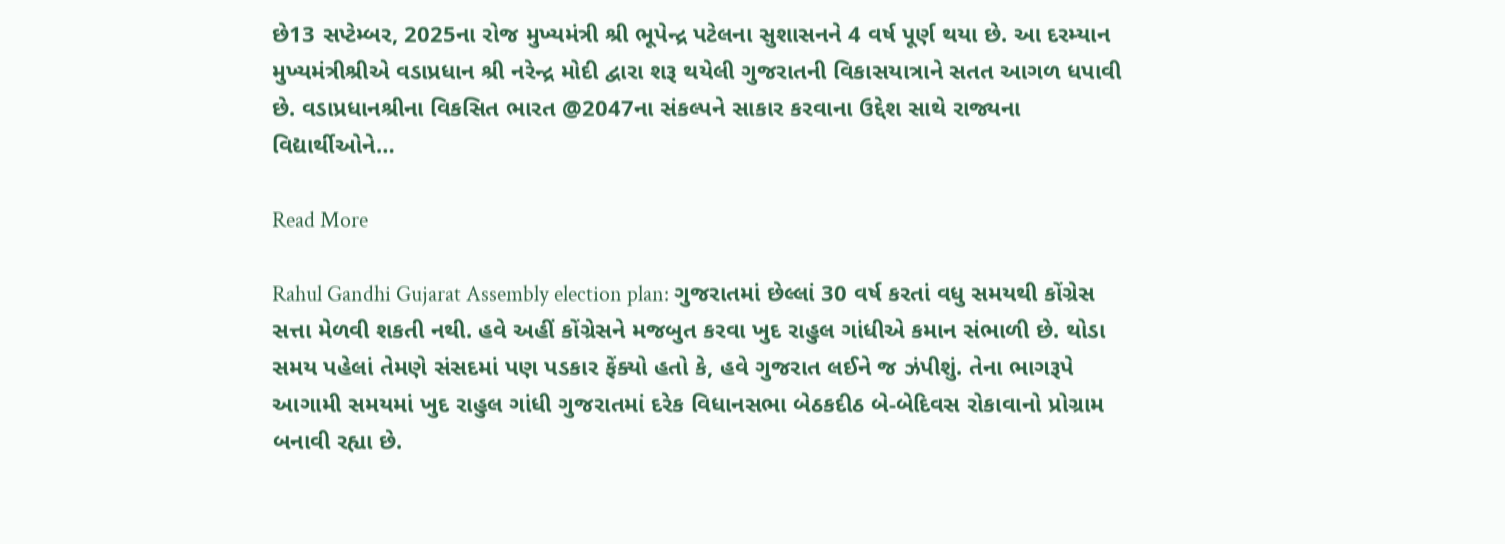છે13 સપ્ટેમ્બર, 2025ના રોજ મુખ્યમંત્રી શ્રી ભૂપેન્દ્ર પટેલના સુશાસનને 4 વર્ષ પૂર્ણ થયા છે. આ દરમ્યાન મુખ્યમંત્રીશ્રીએ વડાપ્રધાન શ્રી નરેન્દ્ર મોદી દ્વારા શરૂ થયેલી ગુજરાતની વિકાસયાત્રાને સતત આગળ ધપાવી છે. વડાપ્રધાનશ્રીના વિકસિત ભારત @2047ના સંકલ્પને સાકાર કરવાના ઉદ્દેશ સાથે રાજ્યના વિદ્યાર્થીઓને…

Read More

Rahul Gandhi Gujarat Assembly election plan: ગુજરાતમાં છેલ્લાં 30 વર્ષ કરતાં વધુ સમયથી કોંગ્રેસ સત્તા મેળવી શકતી નથી. હવે અહીં કોંગ્રેસને મજબુત કરવા ખુદ રાહુલ ગાંધીએ કમાન સંભાળી છે. થોડા સમય પહેલાં તેમણે સંસદમાં પણ પડકાર ફેંક્યો હતો કે, હવે ગુજરાત લઈને જ ઝંપીશું. તેના ભાગરૂપે આગામી સમયમાં ખુદ રાહુલ ગાંધી ગુજરાતમાં દરેક વિધાનસભા બેઠકદીઠ બે-બેદિવસ રોકાવાનો પ્રોગ્રામ બનાવી રહ્યા છે.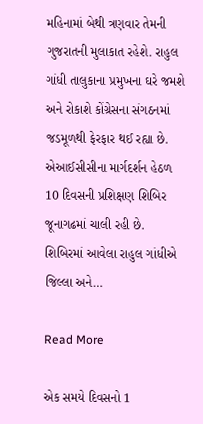મહિનામાં બેથી ત્રણવાર તેમની ગુજરાતની મુલાકાત રહેશે. રાહુલ ગાંધી તાલુકાના પ્રમુખના ઘરે જમશે અને રોકાશે કોંગ્રેસના સંગઠનમાં જડમૂળથી ફેરફાર થઈ રહ્યા છે. એઆઈસીસીના માર્ગદર્શન હેઠળ 10 દિવસની પ્રશિક્ષણ શિબિર જૂનાગઢમાં ચાલી રહી છે. શિબિરમાં આવેલા રાહુલ ગાંધીએ જિલ્લા અને…

Read More

એક સમયે દિવસનો 1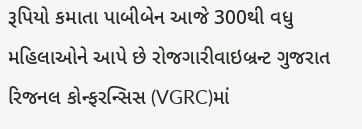રૂપિયો કમાતા પાબીબેન આજે 300થી વધુ મહિલાઓને આપે છે રોજગારીવાઇબ્રન્ટ ગુજરાત રિજનલ કોન્ફરન્સિસ (VGRC)માં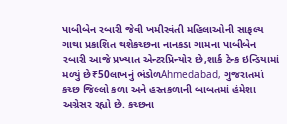પાબીબેન રબારી જેવી ખમીરવંતી મહિલાઓની સાફલ્ય ગાથા પ્રકાશિત થશેકચ્છના નાનકડા ગામના પાબીબેન રબારી આજે પ્રખ્યાત એન્ટરપ્રિન્યોર છે,શાર્ક ટેન્ક ઇન્ડિયામાં મળ્યું છે₹50લાખનું ભંડોળAhmedabad, ગુજરાતમાં કચ્છ જિલ્લો કળા અને હસ્તકળાની બાબતમાં હંમેશા અગ્રેસર રહ્યો છે. કચ્છના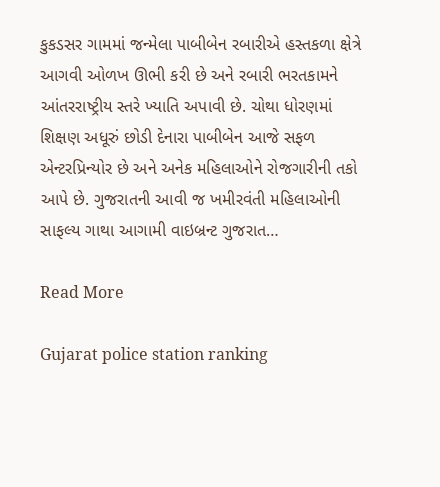કુકડસર ગામમાં જન્મેલા પાબીબેન રબારીએ હસ્તકળા ક્ષેત્રે આગવી ઓળખ ઊભી કરી છે અને રબારી ભરતકામને આંતરરાષ્ટ્રીય સ્તરે ખ્યાતિ અપાવી છે. ચોથા ધોરણમાં શિક્ષણ અધૂરું છોડી દેનારા પાબીબેન આજે સફળ એન્ટરપ્રિન્યોર છે અને અનેક મહિલાઓને રોજગારીની તકો આપે છે. ગુજરાતની આવી જ ખમીરવંતી મહિલાઓની સાફલ્ય ગાથા આગામી વાઇબ્રન્ટ ગુજરાત…

Read More

Gujarat police station ranking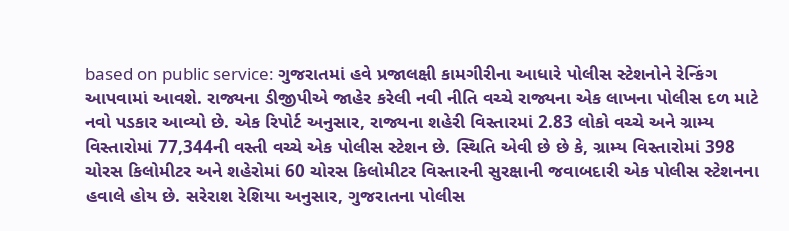based on public service: ગુજરાતમાં હવે પ્રજાલક્ષી કામગીરીના આધારે પોલીસ સ્ટેશનોને રેન્કિંગ આપવામાં આવશે. રાજ્યના ડીજીપીએ જાહેર કરેલી નવી નીતિ વચ્ચે રાજ્યના એક લાખના પોલીસ દળ માટે નવો પડકાર આવ્યો છે. એક રિપોર્ટ અનુસાર, રાજ્યના શહેરી વિસ્તારમાં 2.83 લોકો વચ્ચે અને ગ્રામ્ય વિસ્તારોમાં 77,344ની વસ્તી વચ્ચે એક પોલીસ સ્ટેશન છે. સ્થિતિ એવી છે છે કે, ગ્રામ્ય વિસ્તારોમાં 398 ચોરસ કિલોમીટર અને શહેરોમાં 60 ચોરસ કિલોમીટર વિસ્તારની સુરક્ષાની જવાબદારી એક પોલીસ સ્ટેશનના હવાલે હોય છે. સરેરાશ રેશિયા અનુસાર, ગુજરાતના પોલીસ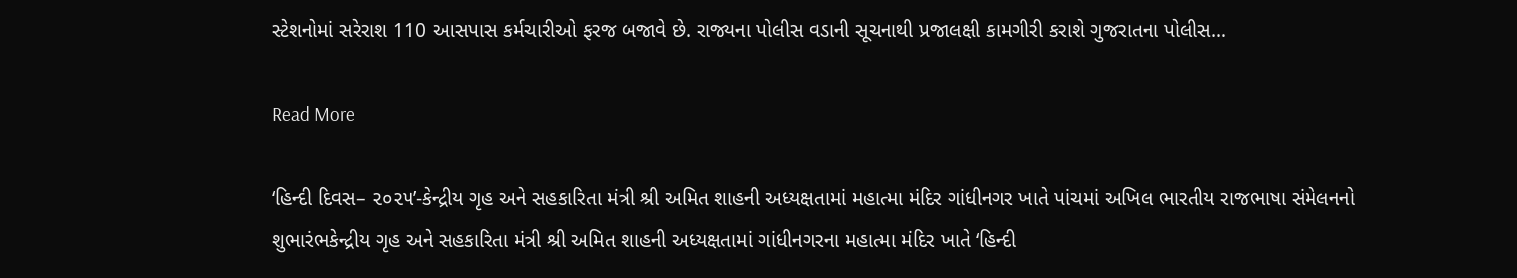સ્ટેશનોમાં સરેરાશ 110 આસપાસ કર્મચારીઓ ફરજ બજાવે છે. રાજ્યના પોલીસ વડાની સૂચનાથી પ્રજાલક્ષી કામગીરી કરાશે ગુજરાતના પોલીસ…

Read More

‘હિન્દી દિવસ– ૨૦૨૫’-કેન્દ્રીય ગૃહ અને સહકારિતા મંત્રી શ્રી અમિત શાહની અધ્યક્ષતામાં મહાત્મા મંદિર ગાંધીનગર ખાતે પાંચમાં અખિલ ભારતીય રાજભાષા સંમેલનનો શુભારંભકેન્દ્રીય ગૃહ અને સહકારિતા મંત્રી શ્રી અમિત શાહની અધ્યક્ષતામાં ગાંધીનગરના મહાત્મા મંદિર ખાતે ‘હિન્દી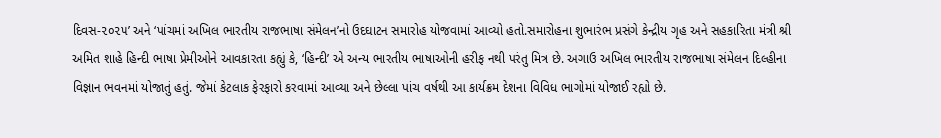દિવસ-૨૦૨૫’ અને ‘પાંચમાં અખિલ ભારતીય રાજભાષા સંમેલન’નો ઉદઘાટન સમારોહ યોજવામાં આવ્યો હતો.સમારોહના શુભારંભ પ્રસંગે કેન્દ્રીય ગૃહ અને સહકારિતા મંત્રી શ્રી અમિત શાહે હિન્દી ભાષા પ્રેમીઓને આવકારતા કહ્યું કે, ‘હિન્દી’ એ અન્ય ભારતીય ભાષાઓની હરીફ નથી પરંતુ મિત્ર છે. અગાઉ અખિલ ભારતીય રાજભાષા સંમેલન દિલ્હીના વિજ્ઞાન ભવનમાં યોજાતું હતું. જેમાં કેટલાક ફેરફારો કરવામાં આવ્યા અને છેલ્લા પાંચ વર્ષથી આ કાર્યક્રમ દેશના વિવિધ ભાગોમાં યોજાઈ રહ્યો છે.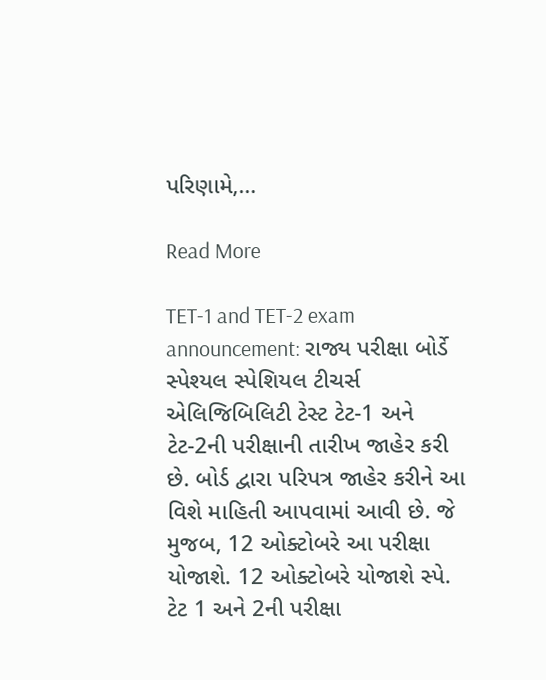પરિણામે,…

Read More

TET-1 and TET-2 exam announcement: રાજ્ય પરીક્ષા બોર્ડે સ્પેશ્યલ સ્પેશિયલ ટીચર્સ એલિજિબિલિટી ટેસ્ટ ટેટ-1 અને ટેટ-2ની પરીક્ષાની તારીખ જાહેર કરી છે. બોર્ડ દ્વારા પરિપત્ર જાહેર કરીને આ વિશે માહિતી આપવામાં આવી છે. જે મુજબ, 12 ઓક્ટોબરે આ પરીક્ષા યોજાશે. 12 ઓક્ટોબરે યોજાશે સ્પે. ટેટ 1 અને 2ની પરીક્ષા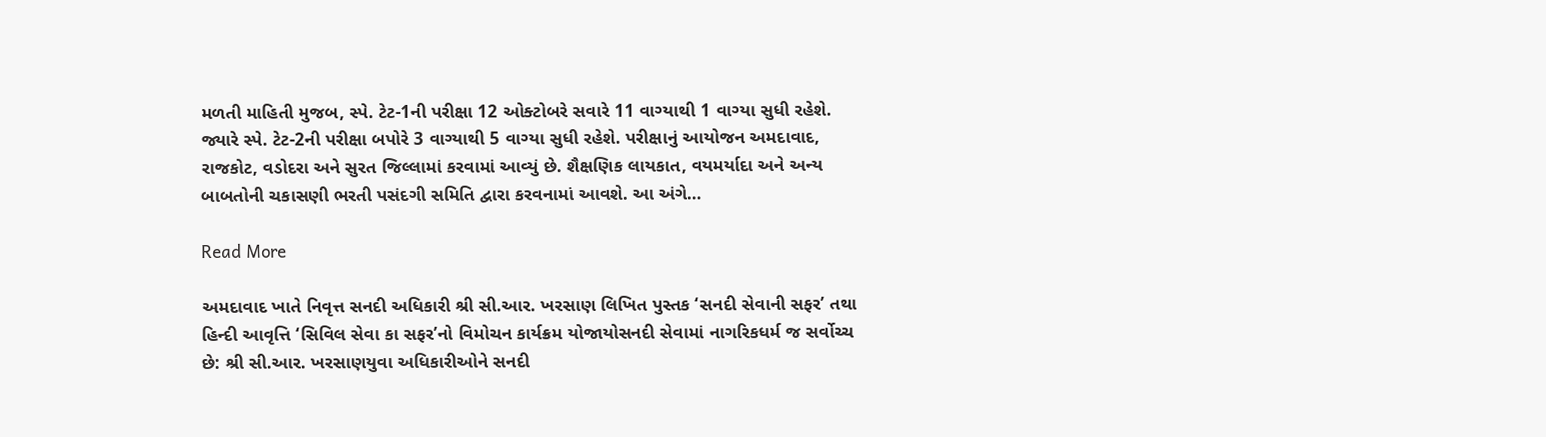મળતી માહિતી મુજબ, સ્પે. ટેટ-1ની પરીક્ષા 12 ઓક્ટોબરે સવારે 11 વાગ્યાથી 1 વાગ્યા સુધી રહેશે. જ્યારે સ્પે. ટેટ-2ની પરીક્ષા બપોરે 3 વાગ્યાથી 5 વાગ્યા સુધી રહેશે. પરીક્ષાનું આયોજન અમદાવાદ, રાજકોટ, વડોદરા અને સુરત જિલ્લામાં કરવામાં આવ્યું છે. શૈક્ષણિક લાયકાત, વયમર્યાદા અને અન્ય બાબતોની ચકાસણી ભરતી પસંદગી સમિતિ દ્વારા કરવનામાં આવશે. આ અંગે…

Read More

અમદાવાદ ખાતે નિવૃત્ત સનદી અધિકારી શ્રી સી.આર. ખરસાણ લિખિત પુસ્તક ‘સનદી સેવાની સફર’ તથા હિન્દી આવૃત્તિ ‘સિવિલ સેવા કા સફર’નો વિમોચન કાર્યક્રમ યોજાયોસનદી સેવામાં નાગરિકધર્મ જ સર્વોચ્ચ છે: શ્રી સી.આર. ખરસાણયુવા અધિકારીઓને સનદી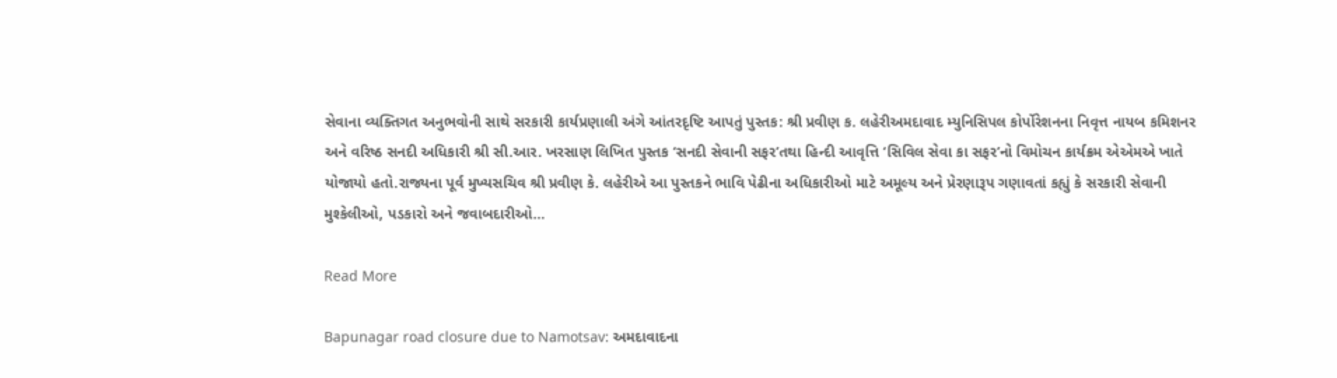સેવાના વ્યક્તિગત અનુભવોની સાથે સરકારી કાર્યપ્રણાલી અંગે આંતરદૃષ્ટિ આપતું પુસ્તક: શ્રી પ્રવીણ ક. લહેરીઅમદાવાદ મ્યુનિસિપલ કોર્પોરેશનના નિવૃત્ત નાયબ કમિશનર અને વરિષ્ઠ સનદી અધિકારી શ્રી સી.આર. ખરસાણ લિખિત પુસ્તક ‘સનદી સેવાની સફર’તથા હિન્દી આવૃત્તિ ‘સિવિલ સેવા કા સફર’નો વિમોચન કાર્યક્રમ એએમએ ખાતે યોજાયો હતો.રાજ્યના પૂર્વ મુખ્યસચિવ શ્રી પ્રવીણ કે. લહેરીએ આ પુસ્તકને ભાવિ પેઢીના અધિકારીઓ માટે અમૂલ્ય અને પ્રેરણારૂપ ગણાવતાં કહ્યું કે સરકારી સેવાની મુશ્કેલીઓ, પડકારો અને જવાબદારીઓ…

Read More

Bapunagar road closure due to Namotsav: અમદાવાદના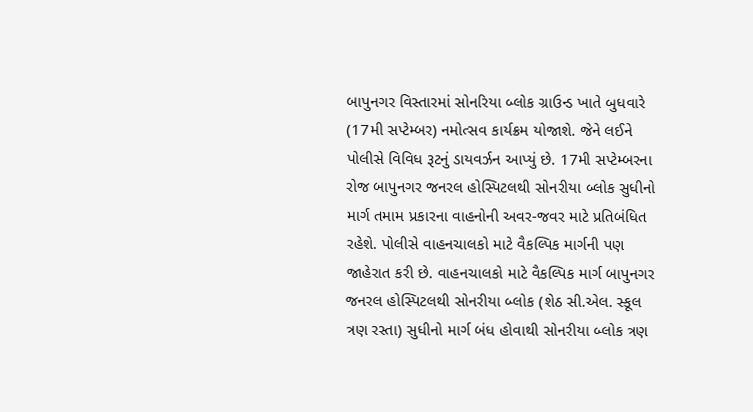બાપુનગર વિસ્તારમાં સોનરિયા બ્લોક ગ્રાઉન્ડ ખાતે બુધવારે (17મી સપ્ટેમ્બર) નમોત્સવ કાર્યક્રમ યોજાશે. જેને લઈને પોલીસે વિવિધ રૂટનું ડાયવર્ઝન આપ્યું છે. 17મી સપ્ટેમ્બરના રોજ બાપુનગર જનરલ હોસ્પિટલથી સોનરીયા બ્લોક સુધીનો માર્ગ તમામ પ્રકારના વાહનોની અવર-જવર માટે પ્રતિબંધિત રહેશે. પોલીસે વાહનચાલકો માટે વૈકલ્પિક માર્ગની પણ જાહેરાત કરી છે. વાહનચાલકો માટે વૈકલ્પિક માર્ગ બાપુનગર જનરલ હોસ્પિટલથી સોનરીયા બ્લોક (શેઠ સી.એલ. સ્કૂલ ત્રણ રસ્તા) સુધીનો માર્ગ બંધ હોવાથી સોનરીયા બ્લોક ત્રણ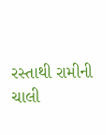રસ્તાથી રામીની ચાલી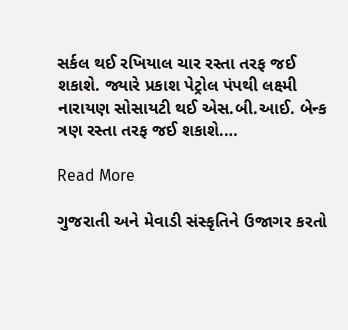સર્કલ થઈ રખિયાલ ચાર રસ્તા તરફ જઈ શકાશે. જ્યારે પ્રકાશ પેટ્રોલ પંપથી લક્ષ્મી નારાયણ સોસાયટી થઈ એસ.બી.આઈ. બેન્ક ત્રણ રસ્તા તરફ જઈ શકાશે.…

Read More

ગુજરાતી અને મેવાડી સંસ્કૃતિને ઉજાગર કરતો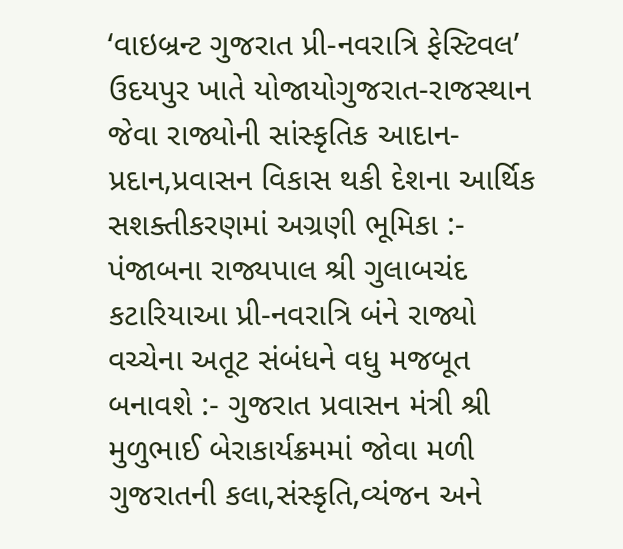‘વાઇબ્રન્ટ ગુજરાત પ્રી-નવરાત્રિ ફેસ્ટિવલ’ ઉદયપુર ખાતે યોજાયોગુજરાત-રાજસ્થાન જેવા રાજ્યોની સાંસ્કૃતિક આદાન-પ્રદાન,પ્રવાસન વિકાસ થકી દેશના આર્થિક સશક્તીકરણમાં અગ્રણી ભૂમિકા :- પંજાબના રાજ્યપાલ શ્રી ગુલાબચંદ કટારિયાઆ પ્રી-નવરાત્રિ બંને રાજ્યો વચ્ચેના અતૂટ સંબંધને વધુ મજબૂત બનાવશે :- ગુજરાત પ્રવાસન મંત્રી શ્રી મુળુભાઈ બેરાકાર્યક્રમમાં જોવા મળી ગુજરાતની કલા,સંસ્કૃતિ,વ્યંજન અને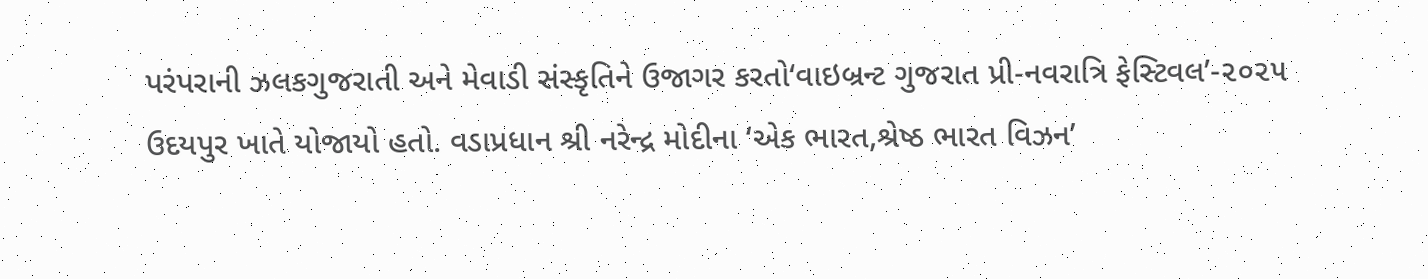પરંપરાની ઝલકગુજરાતી અને મેવાડી સંસ્કૃતિને ઉજાગર કરતો‘વાઇબ્રન્ટ ગુજરાત પ્રી-નવરાત્રિ ફેસ્ટિવલ’-૨૦૨૫ ઉદયપુર ખાતે યોજાયો હતો. વડાપ્રધાન શ્રી નરેન્દ્ર મોદીના ‘એક ભારત,શ્રેષ્ઠ ભારત વિઝન’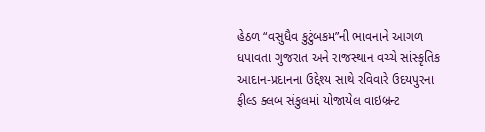હેઠળ “વસુધૈવ કુટુંબકમ”ની ભાવનાને આગળ ધપાવતા ગુજરાત અને રાજસ્થાન વચ્ચે સાંસ્કૃતિક આદાન-પ્રદાનના ઉદ્દેશ્ય સાથે રવિવારે ઉદયપુરના ફીલ્ડ ક્લબ સંકુલમાં યોજાયેલ વાઇબ્રન્ટ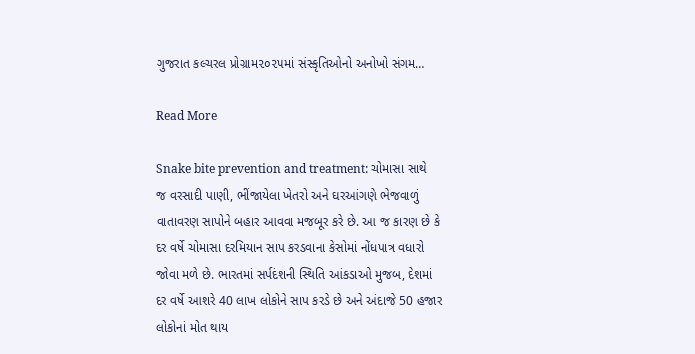ગુજરાત કલ્ચરલ પ્રોગ્રામ૨૦૨૫માં સંસ્કૃતિઓનો અનોખો સંગમ…

Read More

Snake bite prevention and treatment: ચોમાસા સાથે જ વરસાદી પાણી, ભીંજાયેલા ખેતરો અને ઘરઆંગણે ભેજવાળું વાતાવરણ સાપોને બહાર આવવા મજબૂર કરે છે. આ જ કારણ છે કે દર વર્ષે ચોમાસા દરમિયાન સાપ કરડવાના કેસોમાં નોંધપાત્ર વધારો જોવા મળે છે. ભારતમાં સર્પદંશની સ્થિતિ આંકડાઓ મુજબ, દેશમાં દર વર્ષે આશરે 40 લાખ લોકોને સાપ કરડે છે અને અંદાજે 50 હજાર લોકોનાં મોત થાય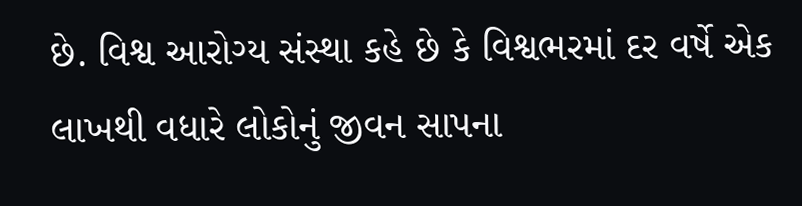છે. વિશ્વ આરોગ્ય સંસ્થા કહે છે કે વિશ્વભરમાં દર વર્ષે એક લાખથી વધારે લોકોનું જીવન સાપના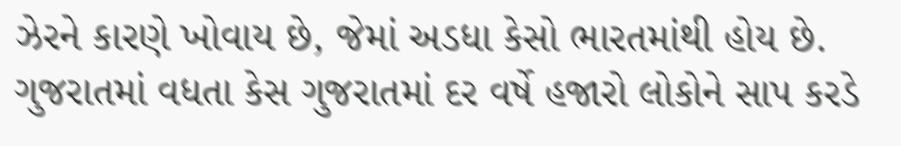ઝેરને કારણે ખોવાય છે, જેમાં અડધા કેસો ભારતમાંથી હોય છે. ગુજરાતમાં વધતા કેસ ગુજરાતમાં દર વર્ષે હજારો લોકોને સાપ કરડે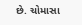છે. ચોમાસા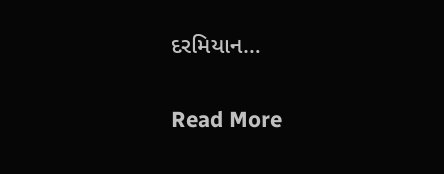દરમિયાન…

Read More